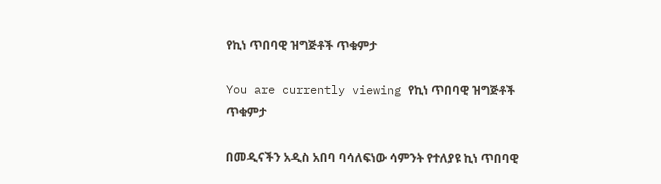የኪነ ጥበባዊ ዝግጅቶች ጥቁምታ

You are currently viewing የኪነ ጥበባዊ ዝግጅቶች ጥቁምታ

በመዲናችን አዲስ አበባ ባሳለፍነው ሳምንት የተለያዩ ኪነ ጥበባዊ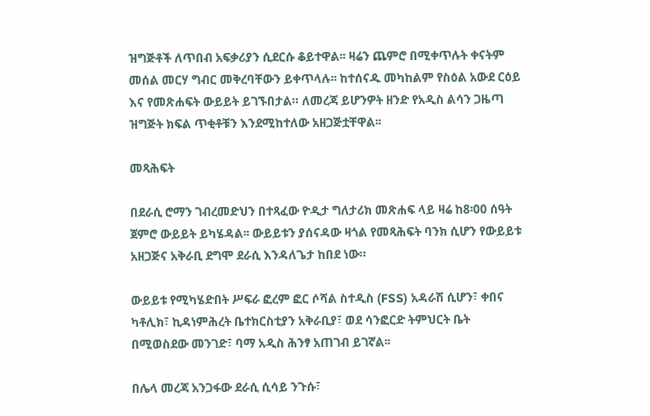ዝግጅቶች ለጥበብ አፍቃሪያን ሲደርሱ ቆይተዋል፡፡ ዛሬን ጨምሮ በሚቀጥሉት ቀናትም መሰል መርሃ ግብር መቅረባቸውን ይቀጥላሉ፡፡ ከተሰናዱ መካከልም የስዕል አውደ ርዕይ እና የመጽሐፍት ውይይት ይገኙበታል። ለመረጃ ይሆንዎት ዘንድ የአዲስ ልሳን ጋዜጣ ዝግጅት ክፍል ጥቂቶቹን እንደሚከተለው አዘጋጅቷቸዋል፡፡

መጻሕፍት

በደራሲ ሮማን ገብረመድህን በተጻፈው ዮዲታ ግለታሪክ መጽሐፍ ላይ ዛሬ ከ8፡00 ሰዓት ጀምሮ ውይይት ይካሄዳል፡፡ ውይይቱን ያሰናዳው ዛጎል የመጻሕፍት ባንክ ሲሆን የውይይቱ አዘጋጅና አቅራቢ ደግሞ ደራሲ እንዳለጌታ ከበደ ነው።

ውይይቱ የሚካሄድበት ሥፍራ ፎረም ፎር ሶሻል ስተዲስ (FSS) አዳራሽ ሲሆን፣ ቀበና ካቶሊክ፣ ኪዳነምሕረት ቤተክርስቲያን አቅራቢያ፣ ወደ ሳንፎርድ ትምህርት ቤት በሚወስደው መንገድ፣ ባማ አዲስ ሕንፃ አጠገብ ይገኛል፡፡

በሌላ መረጃ አንጋፋው ደራሲ ሲሳይ ንጉሱ፣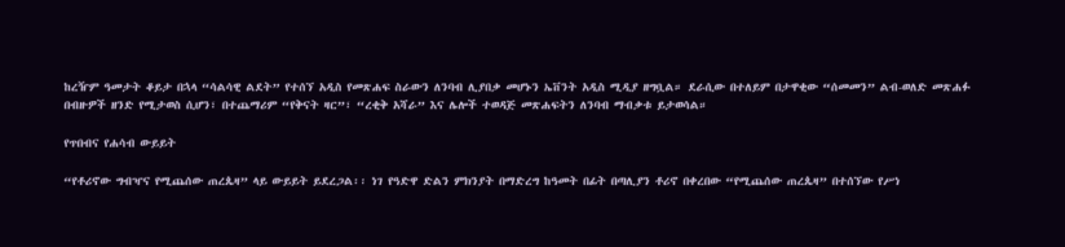ከረዥም ዓመታት ቆይታ በኋላ “ሳልሳዊ ልደት” የተሰኘ አዲስ የመጽሐፍ ስራውን ለንባብ ሊያበቃ መሆኑን ኤቨንት አዲስ ሚዲያ ዘግቧል። ደራሲው በተለይም በታዋቂው “ሰመመን” ልብ-ወለድ መጽሐፉ  በብዙዎች ዘንድ የሚታወስ ሲሆን፣ በተጨማሪም “የቅናት ዛር”፣ “ረቂቅ አሻራ” እና ሌሎች ተወዳጅ መጽሐፍትን ለንባብ ማብቃቱ ይታወሳል።

የጥበብና የሐሳብ ውይይት

“የቶሪኖው ግብዣና የሚጨሰው ጠረጴዛ” ላይ ውይይት ይደረጋል፡፡ ነገ የዓድዋ ድልን ምክንያት በማድረግ ከዓመት በፊት በጣሊያን ቶሪኖ በቀረበው “የሚጨሰው ጠረጴዛ” በተሰኘው የሥነ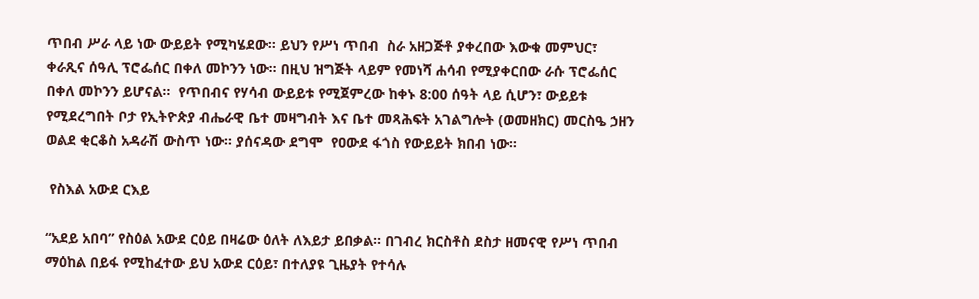ጥበብ ሥራ ላይ ነው ውይይት የሚካሄደው፡፡ ይህን የሥነ ጥበብ  ስራ አዘጋጅቶ ያቀረበው እውቁ መምህር፣ ቀራጺና ሰዓሊ ፕሮፌሰር በቀለ መኮንን ነው፡፡ በዚህ ዝግጅት ላይም የመነሻ ሐሳብ የሚያቀርበው ራሱ ፕሮፌሰር በቀለ መኮንን ይሆናል፡፡  የጥበብና የሃሳብ ውይይቱ የሚጀምረው ከቀኑ 8:00 ሰዓት ላይ ሲሆን፣ ውይይቱ የሚደረግበት ቦታ የኢትዮጵያ ብሔራዊ ቤተ መዛግብት እና ቤተ መጻሕፍት አገልግሎት (ወመዘክር) መርስዔ ኃዘን ወልደ ቂርቆስ አዳራሽ ውስጥ ነው፡፡ ያሰናዳው ደግሞ  የዐውደ ፋጎስ የውይይት ክበብ ነው።

 የስእል አውደ ርእይ

“አደይ አበባ” የስዕል አውደ ርዕይ በዛሬው ዕለት ለእይታ ይበቃል፡፡ በገብረ ክርስቶስ ደስታ ዘመናዊ የሥነ ጥበብ ማዕከል በይፋ የሚከፈተው ይህ አውደ ርዕይ፣ በተለያዩ ጊዜያት የተሳሉ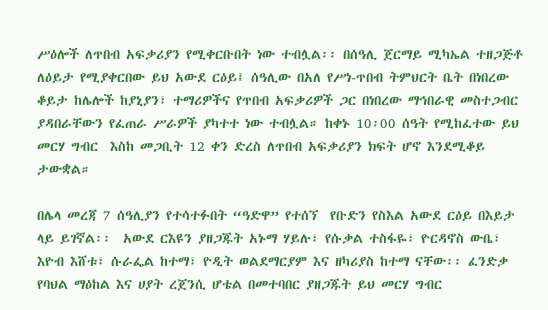ሥዕሎች ለጥበብ አፍቃሪያን የሚቀርቡበት ነው ተብሏል፡፡ በሰዓሊ ጀርማይ ሚካኤል ተዘጋጅቶ ለዕይታ የሚያቀርበው ይህ አውደ ርዕይ፤ ሰዓሊው በአለ የሥነ-ጥበብ ትምህርት ቤት በነበረው ቆይታ ከሌሎች ከያኒያን፣ ተማሪዎችና የጥበብ አፍቃሪዎች ጋር በነበረው ማኅበራዊ መስተጋብር ያዳበራቸውን የፈጠራ ሥራዎች ያካተተ ነው ተብሏል። ከቀኑ 10፡00 ሰዓት የሚከፈተው ይህ መርሃ ግብር  እስከ መጋቢት 12 ቀን ድረስ ለጥበብ አፍቃሪያን ክፍት ሆኖ እንደሚቆይ ታውቋል።

በሌላ መረጃ 7 ሰዓሊያን የተሳተፉበት “ዓድዋ” የተሰኘ  የቡድን የስእል አውደ ርዕይ በእይታ ላይ ይገኛል፡፡  አውደ ርእዩን ያዘጋጁት አኑማ ሃይሉ፣ የሱቃል ተስፋዬ፣ ዮርዳኖስ ውቤ፣ እዮብ እሸቱ፣ ሱራፌል ከተማ፣ ዮዲት ወልደማርያም እና ዘካሪያስ ከተማ ናቸው፡፡ ፈንድቃ የባህል ማዕከል እና ሀያት ረጀንሲ ሆቴል በመተባበር ያዘጋጁት ይህ መርሃ ግብር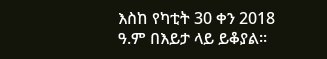እስከ የካቲት 30 ቀን 2018 ዓ.ም በእይታ ላይ ይቆያል፡፡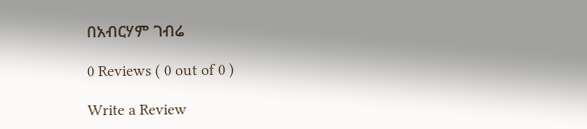በአብርሃም ገብሬ

0 Reviews ( 0 out of 0 )

Write a Review